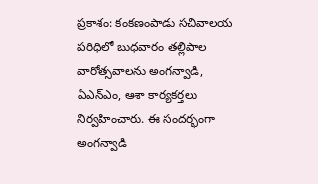ప్రకాశం: కంకణంపాడు సచివాలయ పరిధిలో బుధవారం తల్లిపాల వారోత్సవాలను అంగన్వాడి, ఏఎన్ఎం, ఆశా కార్యకర్తలు నిర్వహించారు. ఈ సందర్భంగా అంగన్వాడి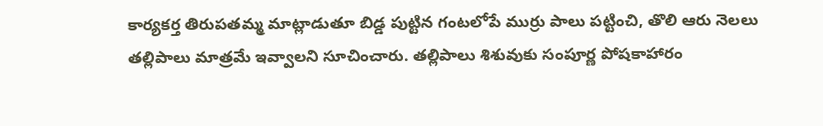కార్యకర్త తిరుపతమ్మ మాట్లాడుతూ బిడ్డ పుట్టిన గంటలోపే ముర్రు పాలు పట్టించి, తొలి ఆరు నెలలు తల్లిపాలు మాత్రమే ఇవ్వాలని సూచించారు. తల్లిపాలు శిశువుకు సంపూర్ణ పోషకాహారం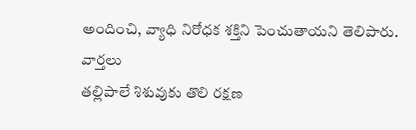అందించి, వ్యాధి నిరోధక శక్తిని పెంచుతాయని తెలిపారు.
వార్తలు
తల్లిపాలే శిశువుకు తొలి రక్షణ